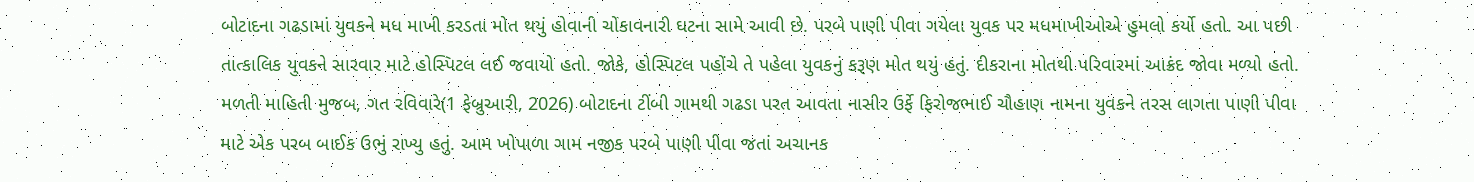બોટાદના ગઢડામાં યુવકને મધ માખી કરડતા મોત થયું હોવાની ચોંકાવનારી ઘટના સામે આવી છે. પરબે પાણી પીવા ગયેલા યુવક પર મધમાખીઓએ હુમલો કર્યો હતો. આ પછી તાત્કાલિક યુવકને સારવાર માટે હોસ્પિટલ લઈ જવાયો હતો. જોકે, હોસ્પિટલ પહોંચે તે પહેલા યુવકનું કરૂણ મોત થયું હતું. દીકરાના મોતથી પરિવારમાં આક્રંદ જોવા મળ્યો હતો.
મળતી માહિતી મુજબ, ગત રવિવારે(1 ફેબ્રુઆરી, 2026) બોટાદના ટીંબી ગામથી ગઢડા પરત આવતા નાસીર ઉર્ફે ફિરોજભાઈ ચૌહાણ નામના યુવકને તરસ લાગતા પાણી પીવા માટે એક પરબ બાઈક ઉભું રાખ્યુ હતું. આમ ખોપાળા ગામ નજીક પરબે પાણી પીવા જતાં અચાનક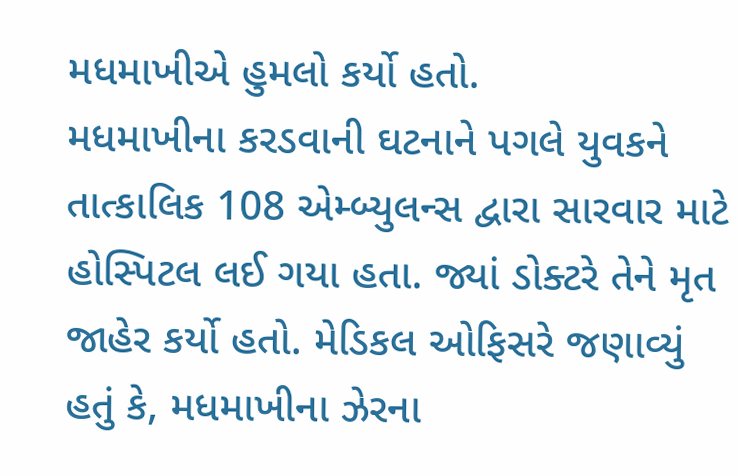મધમાખીએ હુમલો કર્યો હતો.
મધમાખીના કરડવાની ઘટનાને પગલે યુવકને તાત્કાલિક 108 એમ્બ્યુલન્સ દ્વારા સારવાર માટે હોસ્પિટલ લઈ ગયા હતા. જ્યાં ડોક્ટરે તેને મૃત જાહેર કર્યો હતો. મેડિકલ ઓફિસરે જણાવ્યું હતું કે, મધમાખીના ઝેરના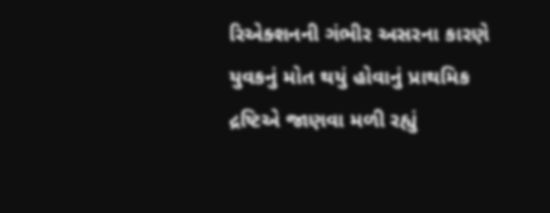રિએક્શનની ગંભીર અસરના કારણે યુવકનું મોત થયું હોવાનું પ્રાથમિક દ્રષ્ટિએ જાણવા મળી રહ્યું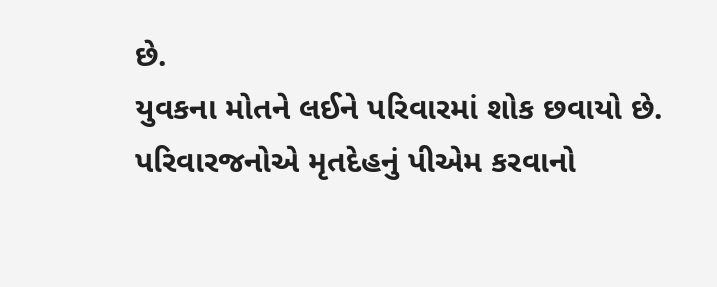છે.
યુવકના મોતને લઈને પરિવારમાં શોક છવાયો છે. પરિવારજનોએ મૃતદેહનું પીએમ કરવાનો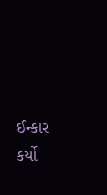ઈન્કાર કર્યો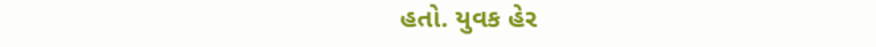હતો. યુવક હેર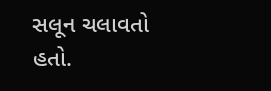સલૂન ચલાવતો હતો.